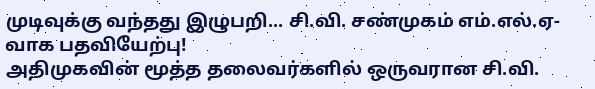முடிவுக்கு வந்தது இழுபறி... சி.வி. சண்முகம் எம்.எல்.ஏ-வாக பதவியேற்பு!
அதிமுகவின் மூத்த தலைவர்களில் ஒருவரான சி.வி.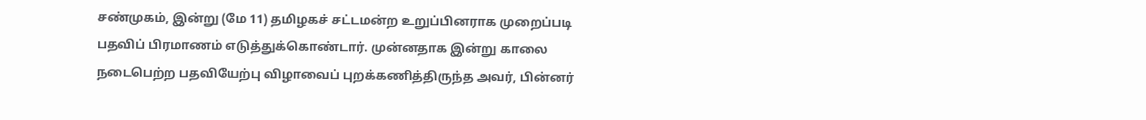சண்முகம், இன்று (மே 11) தமிழகச் சட்டமன்ற உறுப்பினராக முறைப்படி பதவிப் பிரமாணம் எடுத்துக்கொண்டார். முன்னதாக இன்று காலை நடைபெற்ற பதவியேற்பு விழாவைப் புறக்கணித்திருந்த அவர், பின்னர்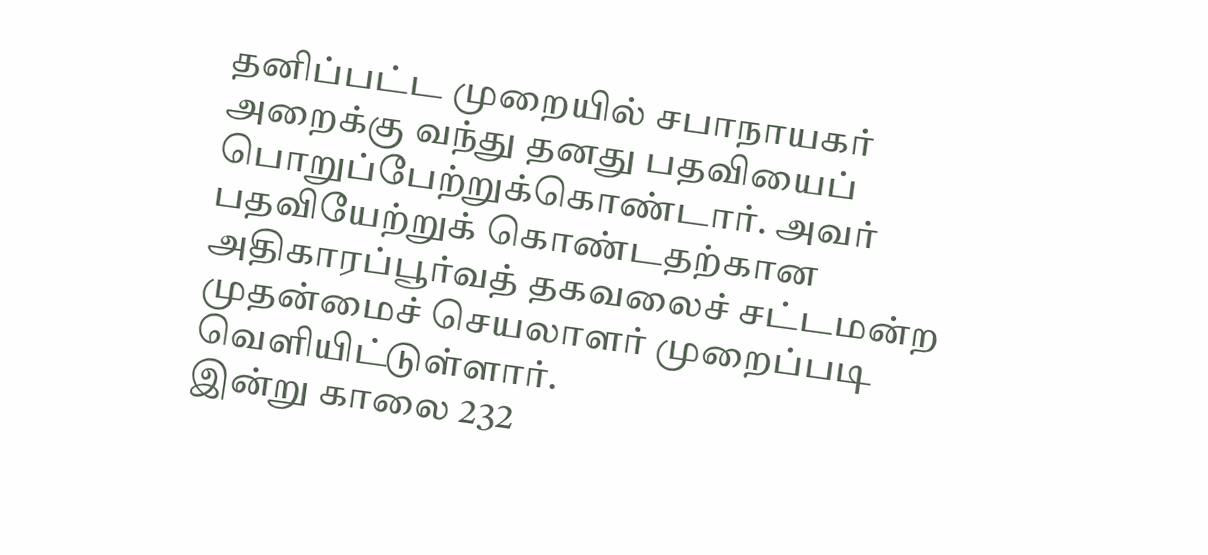தனிப்பட்ட முறையில் சபாநாயகர் அறைக்கு வந்து தனது பதவியைப் பொறுப்பேற்றுக்கொண்டார். அவர் பதவியேற்றுக் கொண்டதற்கான அதிகாரப்பூர்வத் தகவலைச் சட்டமன்ற முதன்மைச் செயலாளர் முறைப்படி வெளியிட்டுள்ளார்.
இன்று காலை 232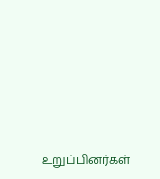உறுப்பினர்கள்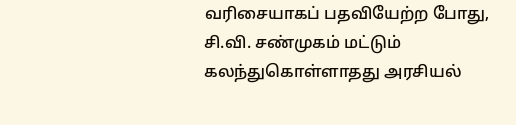வரிசையாகப் பதவியேற்ற போது, சி.வி. சண்முகம் மட்டும் கலந்துகொள்ளாதது அரசியல்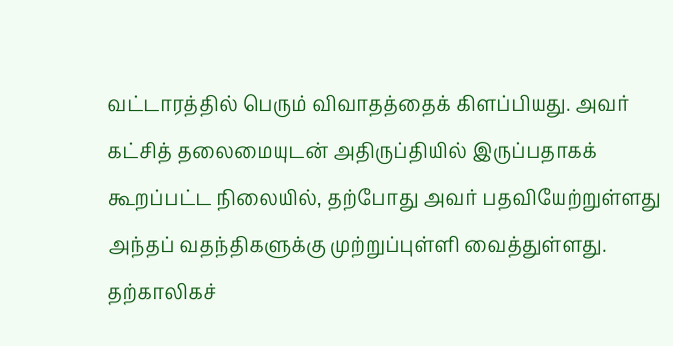வட்டாரத்தில் பெரும் விவாதத்தைக் கிளப்பியது. அவர் கட்சித் தலைமையுடன் அதிருப்தியில் இருப்பதாகக் கூறப்பட்ட நிலையில், தற்போது அவர் பதவியேற்றுள்ளது அந்தப் வதந்திகளுக்கு முற்றுப்புள்ளி வைத்துள்ளது. தற்காலிகச்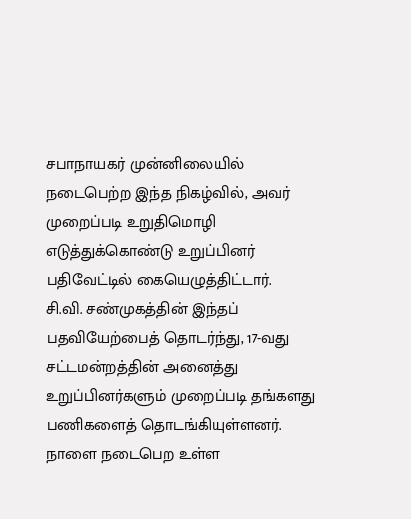சபாநாயகர் முன்னிலையில் நடைபெற்ற இந்த நிகழ்வில், அவர் முறைப்படி உறுதிமொழி எடுத்துக்கொண்டு உறுப்பினர் பதிவேட்டில் கையெழுத்திட்டார்.
சி.வி. சண்முகத்தின் இந்தப் பதவியேற்பைத் தொடர்ந்து, 17-வது சட்டமன்றத்தின் அனைத்து உறுப்பினர்களும் முறைப்படி தங்களது பணிகளைத் தொடங்கியுள்ளனர். நாளை நடைபெற உள்ள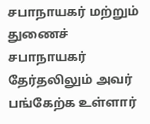சபாநாயகர் மற்றும் துணைச் சபாநாயகர் தேர்தலிலும் அவர் பங்கேற்க உள்ளார்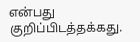என்பது குறிப்பிடத்தக்கது.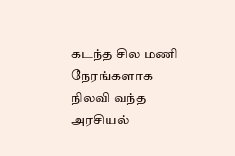கடந்த சில மணி நேரங்களாக நிலவி வந்த அரசியல்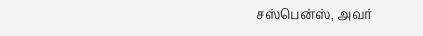சஸ்பென்ஸ், அவர்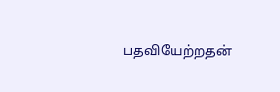பதவியேற்றதன்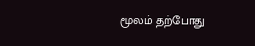மூலம் தற்போது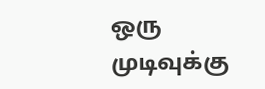ஒரு முடிவுக்கு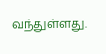வந்துள்ளது.